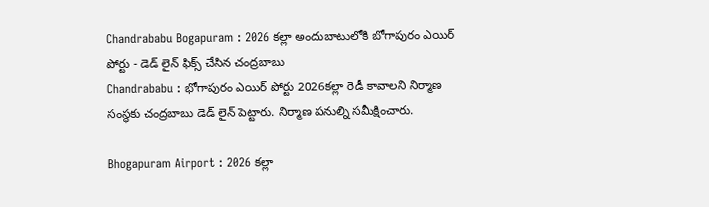Chandrababu Bogapuram : 2026 కల్లా అందుబాటులోకి బోగాపురం ఎయిర్ పోర్టు - డెడ్ లైన్ ఫిక్స్ చేసిన చంద్రబాబు
Chandrababu : భోగాపురం ఎయిర్ పోర్టు 2026కల్లా రెడీ కావాలని నిర్మాణ సంస్థకు చంద్రబాబు డెడ్ లైన్ పెట్టారు. నిర్మాణ పనుల్ని సమీక్షించారు.

Bhogapuram Airport : 2026 కల్లా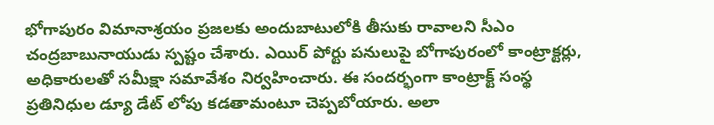భోగాపురం విమానాశ్రయం ప్రజలకు అందుబాటులోకి తీసుకు రావాలని సీఎం చంద్రబాబునాయుడు స్పష్టం చేశారు. ఎయిర్ పోర్టు పనులుపై బోగాపురంలో కాంట్రాక్టర్లు, అధికారులతో సమీక్షా సమావేశం నిర్వహించారు. ఈ సందర్భంగా కాంట్రాక్ట్ సంస్థ ప్రతినిధుల డ్యూ డేట్ లోపు కడతామంటూ చెప్పబోయారు. అలా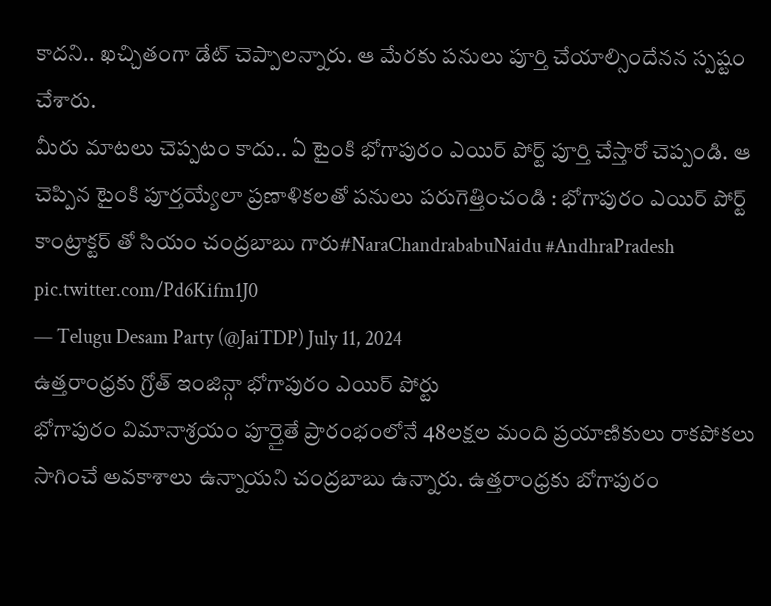కాదని.. ఖచ్చితంగా డేట్ చెప్పాలన్నారు. ఆ మేరకు పనులు పూర్తి చేయాల్సిందేనన స్పష్టం చేశారు.
మీరు మాటలు చెప్పటం కాదు.. ఏ టైంకి భోగాపురం ఎయిర్ పోర్ట్ పూర్తి చేస్తారో చెప్పండి. ఆ చెప్పిన టైంకి పూర్తయ్యేలా ప్రణాళికలతో పనులు పరుగెత్తించండి : భోగాపురం ఎయిర్ పోర్ట్ కాంట్రాక్టర్ తో సియం చంద్రబాబు గారు#NaraChandrababuNaidu #AndhraPradesh pic.twitter.com/Pd6Kifm1J0
— Telugu Desam Party (@JaiTDP) July 11, 2024
ఉత్తరాంధ్రకు గ్రోత్ ఇంజిన్గా భోగాపురం ఎయిర్ పోర్టు
భోగాపురం విమానాశ్రయం పూర్తైతే ప్రారంభంలోనే 48లక్షల మంది ప్రయాణికులు రాకపోకలు సాగించే అవకాశాలు ఉన్నాయని చంద్రబాబు ఉన్నారు. ఉత్తరాంధ్రకు బోగాపురం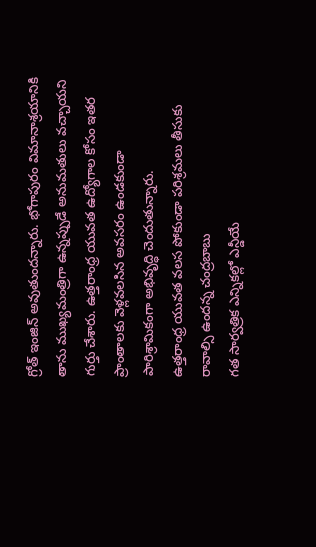గ్రోత్ ఇంజిన్ అవుతుందన్నారు. భోగాపురం విమానాశ్రయానికి తాను ముఖ్యమంత్రిగా ఉన్నప్పుడే అనుమతులు వచ్చాయని గుర్తు చేశారు. ఉత్తరాంధ్ర యువత ఉద్యోగాల కోసం ఇతర ప్రాంతాలకు వెళ్లవలసిన అవసరం ఉండకుండా పారిశ్రామికంగా అభివృద్ధి చెందుతున్నారు.
ఉత్తరాంధ్ర యువత వలస పోకుండా పరిశ్రమలు తీసుకు రావాల్సి ఉందన్న చంద్రబాబు
గత సార్వత్రిక ఎన్నికల్లో ఎన్డీయే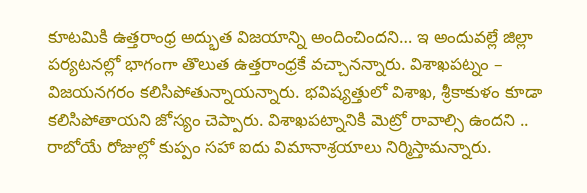కూటమికి ఉత్తరాంధ్ర అద్భుత విజయాన్ని అందించిందని… ఇ అందువల్లే జిల్లా పర్యటనల్లో భాగంగా తొలుత ఉత్తరాంధ్రకే వచ్చానన్నారు. విశాఖపట్నం – విజయనగరం కలిసిపోతున్నాయన్నారు. భవిష్యత్తులో విశాఖ, శ్రీకాకుళం కూడా కలిసిపోతాయని జోస్యం చెప్పారు. విశాఖపట్నానికి మెట్రో రావాల్సి ఉందని .. రాబోయే రోజుల్లో కుప్పం సహా ఐదు విమానాశ్రయాలు నిర్మిస్తామన్నారు.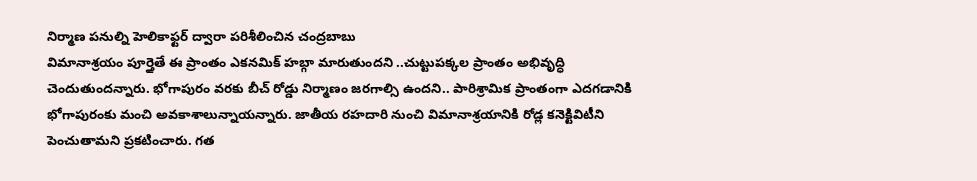నిర్మాణ పనుల్ని హెలికాఫ్టర్ ద్వారా పరిశీలించిన చంద్రబాబు
విమానాశ్రయం పూర్తైతే ఈ ప్రాంతం ఎకనమిక్ హబ్గా మారుతుందని ..చుట్టుపక్కల ప్రాంతం అభివృద్ధి చెందుతుందన్నారు. భోగాపురం వరకు బీచ్ రోడ్డు నిర్మాణం జరగాల్సి ఉందని.. పారిశ్రామిక ప్రాంతంగా ఎదగడానికి భోగాపురంకు మంచి అవకాశాలున్నాయన్నారు. జాతీయ రహదారి నుంచి విమానాశ్రయానికి రోడ్ల కనెక్టివిటీని పెంచుతామని ప్రకటించారు. గత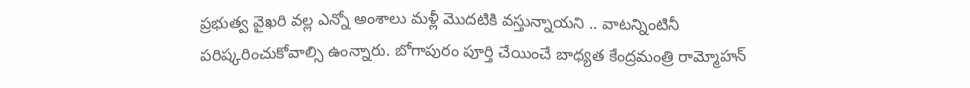ప్రభుత్వ వైఖరి వల్ల ఎన్నో అంశాలు మళ్లీ మొదటికి వస్తున్నాయని .. వాటన్నింటినీ పరిష్కరించుకోవాల్సి ఉంన్నారు. బోగాపురం పూర్తి చేయించే బాధ్యత కేంద్రమంత్రి రామ్మోహన్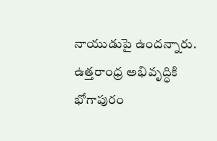నాయుడుపై ఉందన్నారు. ఉత్తరాంధ్ర అభివృద్ధికి భోగాపురం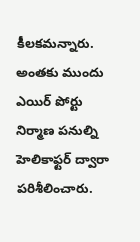కీలకమన్నారు. అంతకు ముందు ఎయిర్ పోర్టు నిర్మాణ పనుల్ని హెలికాఫ్టర్ ద్వారా పరిశీలించారు.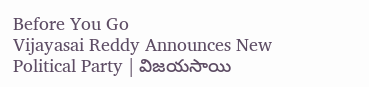Before You Go
Vijayasai Reddy Announces New Political Party | విజయసాయి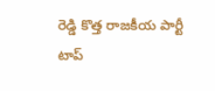రెడ్డి కొత్త రాజకీయ పార్టీ
టాప్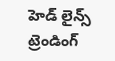హెడ్ లైన్స్
ట్రెండింగ్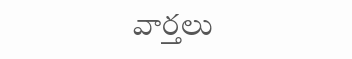వార్తలు